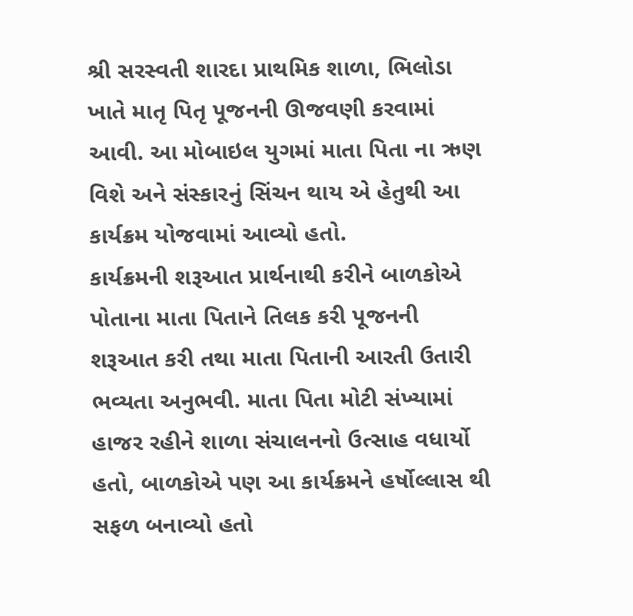શ્રી સરસ્વતી શારદા પ્રાથમિક શાળા, ભિલોડા ખાતે માતૃ પિતૃ પૂજનની ઊજવણી કરવામાં આવી. આ મોબાઇલ યુગમાં માતા પિતા ના ઋણ વિશે અને સંસ્કારનું સિંચન થાય એ હેતુથી આ કાર્યક્રમ યોજવામાં આવ્યો હતો.
કાર્યક્રમની શરૂઆત પ્રાર્થનાથી કરીને બાળકોએ પોતાના માતા પિતાને તિલક કરી પૂજનની શરૂઆત કરી તથા માતા પિતાની આરતી ઉતારી ભવ્યતા અનુભવી. માતા પિતા મોટી સંખ્યામાં હાજર રહીને શાળા સંચાલનનો ઉત્સાહ વધાર્યો હતો, બાળકોએ પણ આ કાર્યક્રમને હર્ષોલ્લાસ થી સફળ બનાવ્યો હતો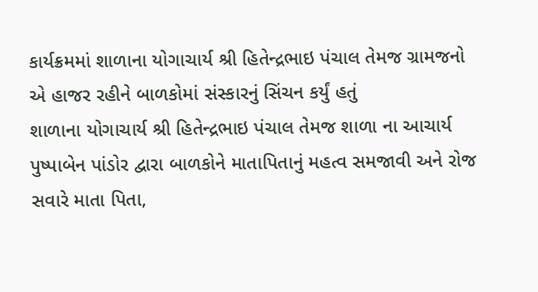કાર્યક્રમમાં શાળાના યોગાચાર્ય શ્રી હિતેન્દ્રભાઇ પંચાલ તેમજ ગ્રામજનો એ હાજર રહીને બાળકોમાં સંસ્કારનું સિંચન કર્યું હતું
શાળાના યોગાચાર્ય શ્રી હિતેન્દ્રભાઇ પંચાલ તેમજ શાળા ના આચાર્ય પુષ્પાબેન પાંડોર દ્વારા બાળકોને માતાપિતાનું મહત્વ સમજાવી અને રોજ સવારે માતા પિતા,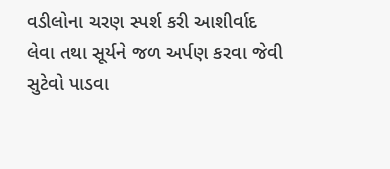વડીલોના ચરણ સ્પર્શ કરી આશીર્વાદ લેવા તથા સૂર્યને જળ અર્પણ કરવા જેવી સુટેવો પાડવા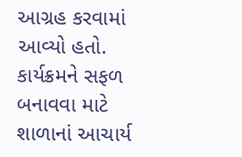આગ્રહ કરવામાં આવ્યો હતો.
કાર્યક્રમને સફળ બનાવવા માટે શાળાનાં આચાર્ય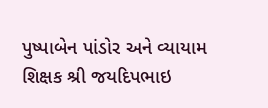પુષ્પાબેન પાંડોર અને વ્યાયામ શિક્ષક શ્રી જયદિપભાઇ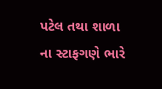પટેલ તથા શાળા ના સ્ટાફગણે ભારે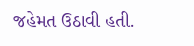જહેમત ઉઠાવી હતી.